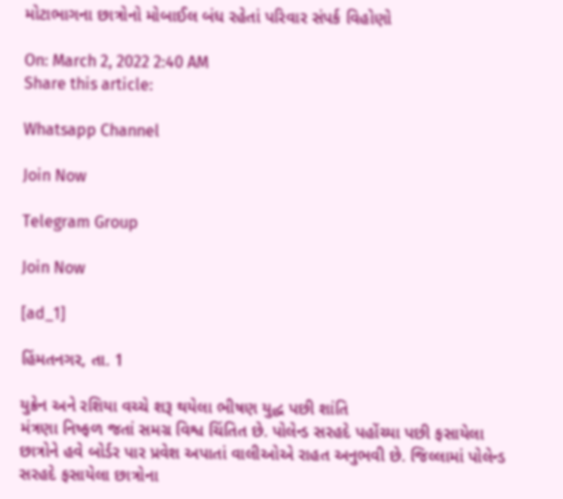મોટાભાગના છાત્રોનો મોબાઈલ બંધ રહેતાં પરિવાર સંપર્ક વિહોણો

On: March 2, 2022 2:40 AM
Share this article:

Whatsapp Channel

Join Now

Telegram Group

Join Now

[ad_1]

હિંમતનગર, તા. 1

યુક્રેન અને રશિયા વચ્ચે શરૂ થયેલા ભીષણ યુદ્ધ પછી શાંતિ
મંત્રણા નિષ્ફળ જતાં સમગ્ર વિશ્વ ચિંતિત છે. પોલેન્ડ સરહદે પહોંચ્યા પછી ફસાયેલા
છાત્રોને હવે બોર્ડર પાર પ્રવેશ અપાતાં વાલીઓએ રાહત અનુભવી છે. જિલ્લામાં પોલેન્ડ
સરહદે ફસાયેલા છાત્રોના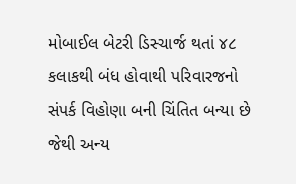મોબાઈલ બેટરી ડિસ્ચાર્જ થતાં ૪૮ કલાકથી બંધ હોવાથી પરિવારજનો
સંપર્ક વિહોણા બની ચિંતિત બન્યા છે જેથી અન્ય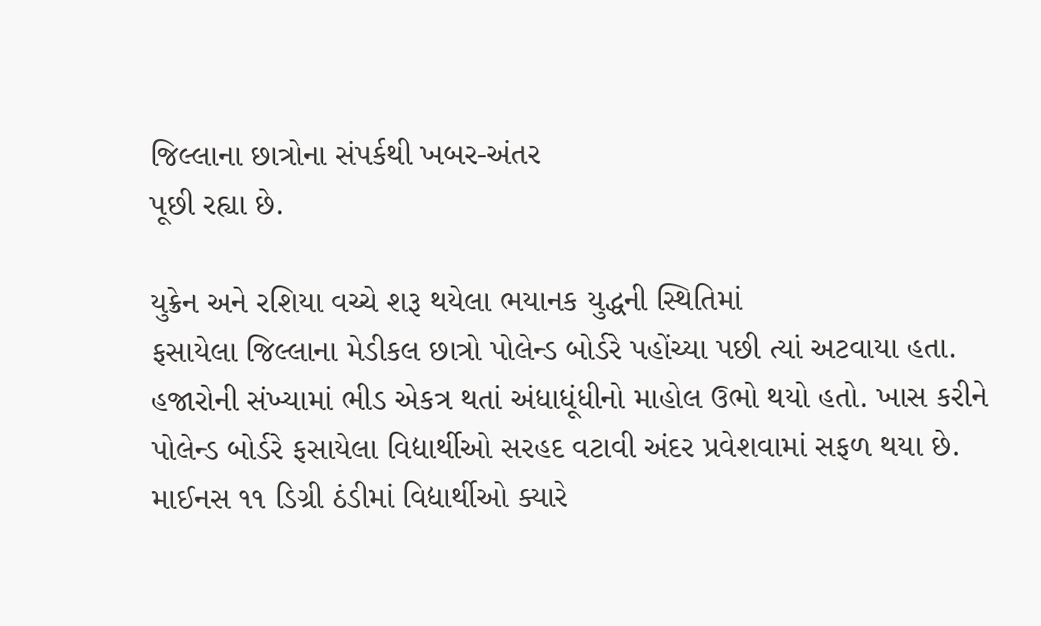જિલ્લાના છાત્રોના સંપર્કથી ખબર-અંતર
પૂછી રહ્યા છે.

યુક્રેન અને રશિયા વચ્ચે શરૂ થયેલા ભયાનક યુદ્ધની સ્થિતિમાં
ફસાયેલા જિલ્લાના મેડીકલ છાત્રો પોલેન્ડ બોર્ડરે પહોંચ્યા પછી ત્યાં અટવાયા હતા.
હજારોની સંખ્યામાં ભીડ એકત્ર થતાં અંધાધૂંધીનો માહોલ ઉભો થયો હતો. ખાસ કરીને
પોલેન્ડ બોર્ડરે ફસાયેલા વિદ્યાર્થીઓ સરહદ વટાવી અંદર પ્રવેશવામાં સફળ થયા છે.
માઈનસ ૧૧ ડિગ્રી ઠંડીમાં વિદ્યાર્થીઓ ક્યારે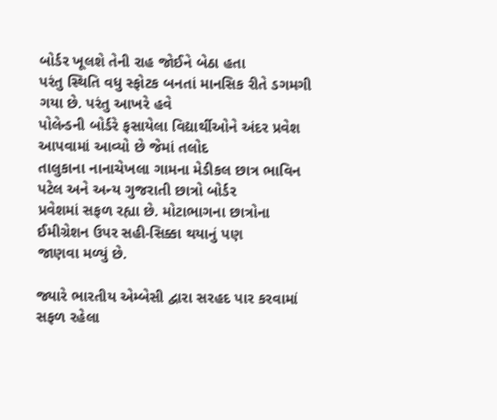બોર્ડર ખૂલશે તેની રાહ જોઈને બેઠા હતા
પરંતુ સ્થિતિ વધુ સ્ફોટક બનતાં માનસિક રીતે ડગમગી ગયા છે. પરંતુ આખરે હવે
પોલેન્ડની બોર્ડરે ફસાયેલા વિદ્યાર્થીઓને અંદર પ્રવેશ આપવામાં આવ્યો છે જેમાં તલોદ
તાલુકાના નાનાચેખલા ગામના મેડીકલ છાત્ર ભાવિન પટેલ અને અન્ય ગુજરાતી છાત્રો બોર્ડર
પ્રવેશમાં સફળ રહ્યા છે. મોટાભાગના છાત્રોના ઈમીગ્રેશન ઉપર સહી-સિક્કા થયાનું પણ
જાણવા મળ્યું છે.

જ્યારે ભારતીય એમ્બેસી દ્વારા સરહદ પાર કરવામાં સફળ રહેલા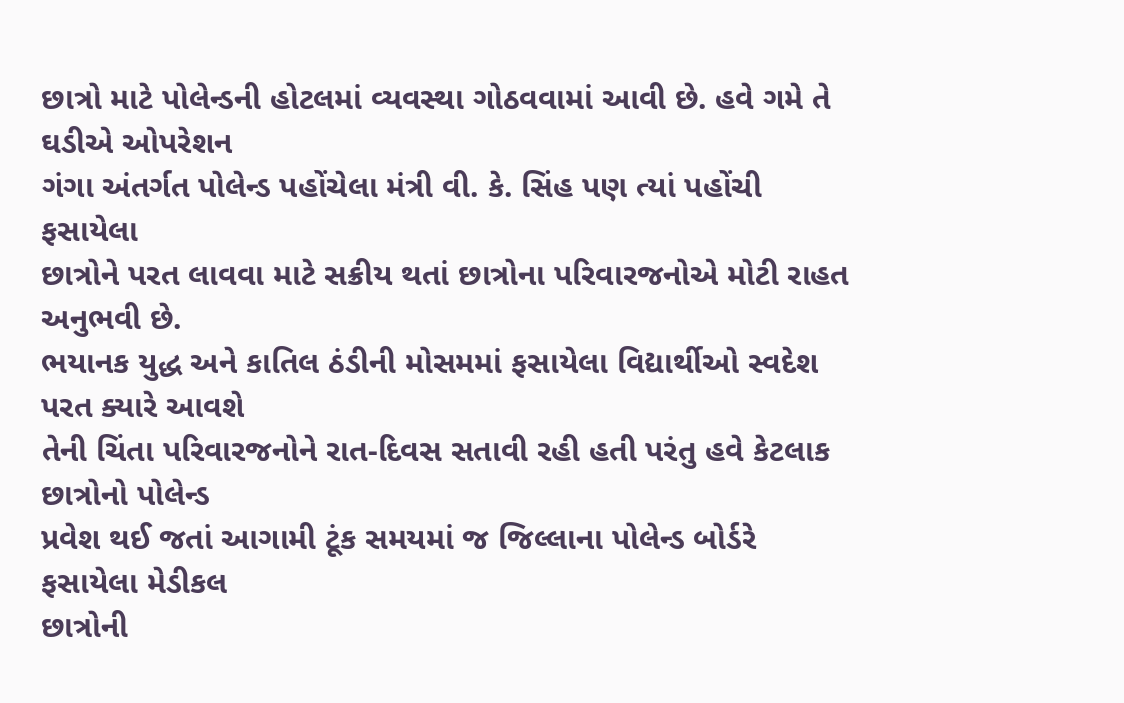છાત્રો માટે પોલેન્ડની હોટલમાં વ્યવસ્થા ગોઠવવામાં આવી છે. હવે ગમે તે ઘડીએ ઓપરેશન
ગંગા અંતર્ગત પોલેન્ડ પહોંચેલા મંત્રી વી. કે. સિંહ પણ ત્યાં પહોંચી ફસાયેલા
છાત્રોને પરત લાવવા માટે સક્રીય થતાં છાત્રોના પરિવારજનોએ મોટી રાહત અનુભવી છે.
ભયાનક યુદ્ધ અને કાતિલ ઠંડીની મોસમમાં ફસાયેલા વિદ્યાર્થીઓ સ્વદેશ પરત ક્યારે આવશે
તેની ચિંતા પરિવારજનોને રાત-દિવસ સતાવી રહી હતી પરંતુ હવે કેટલાક છાત્રોનો પોલેન્ડ
પ્રવેશ થઈ જતાં આગામી ટૂંક સમયમાં જ જિલ્લાના પોલેન્ડ બોર્ડરે ફસાયેલા મેડીકલ
છાત્રોની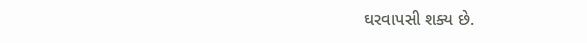ઘરવાપસી શક્ય છે.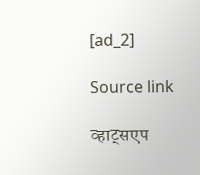[ad_2]

Source link

व्हाट्सएप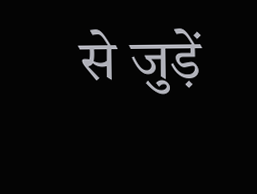से जुड़ें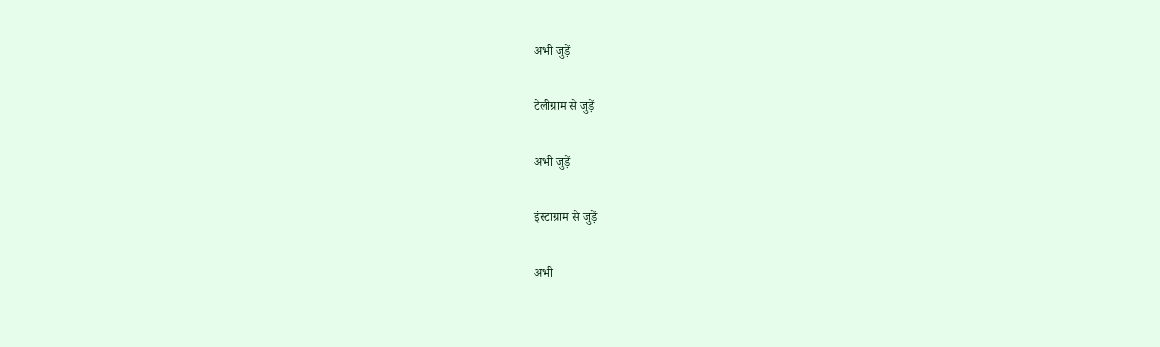अभी जुड़ें

टेलीग्राम से जुड़ें

अभी जुड़ें

इंस्टाग्राम से जुड़ें

अभी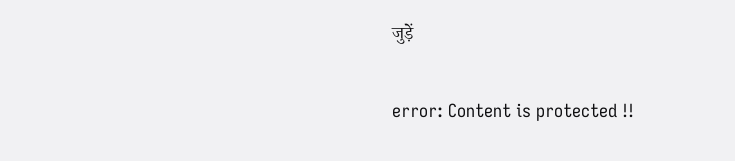जुड़ें

error: Content is protected !!